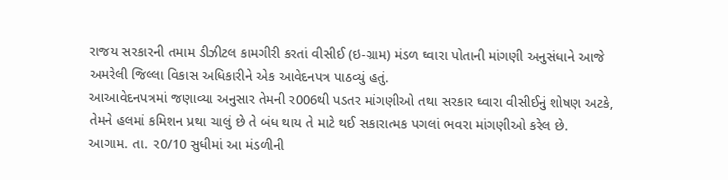રાજય સરકારની તમામ ડીઝીટલ કામગીરી કરતાં વીસીઈ (ઇ-ગ્રામ) મંડળ ઘ્વારા પોતાની માંગણી અનુસંધાને આજે અમરેલી જિલ્લા વિકાસ અધિકારીને એક આવેદનપત્ર પાઠવ્યું હતું.
આઆવેદનપત્રમાં જણાવ્યા અનુસાર તેમની ર006થી પડતર માંગણીઓ તથા સરકાર ઘ્વારા વીસીઈનું શોષણ અટકે, તેમને હલમાં કમિશન પ્રથા ચાલું છે તે બંધ થાય તે માટે થઈ સકારાત્મક પગલાં ભવરા માંગણીઓ કરેલ છે.
આગામ. તા. ર0/10 સુધીમાં આ મંડળીની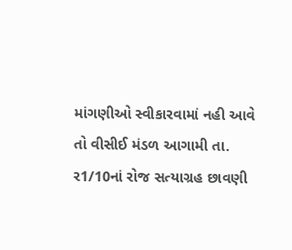માંગણીઓ સ્વીકારવામાં નહી આવે તો વીસીઈ મંડળ આગામી તા. ર1/10નાં રોજ સત્યાગ્રહ છાવણી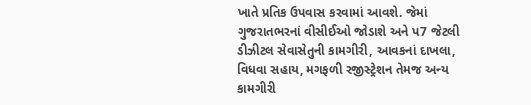ખાતે પ્રતિક ઉપવાસ કરવામાં આવશે. જેમાં ગુજરાતભરનાં વીસીઈઓ જોડાશે અને પ7 જેટલી ડીઝીટલ સેવાસેતુની કામગીરી, આવકનાં દાખલા, વિધવા સહાય, મગફળી રજીસ્ટ્રેશન તેમજ અન્ય કામગીરી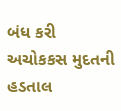બંધ કરી અચોકકસ મુદતની હડતાલ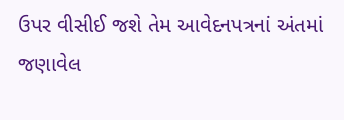ઉપર વીસીઈ જશે તેમ આવેદનપત્રનાં અંતમાં જણાવેલ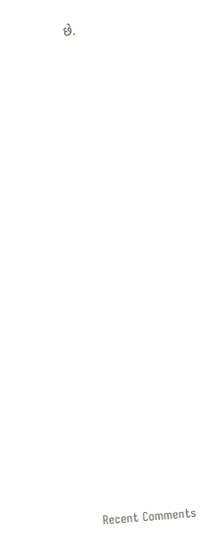છે.


















Recent Comments